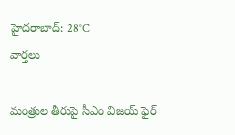హైదరాబాద్: 28°C
వార్తలు

మంత్రుల తీరుపై సీఎం విజయ్ ఫైర్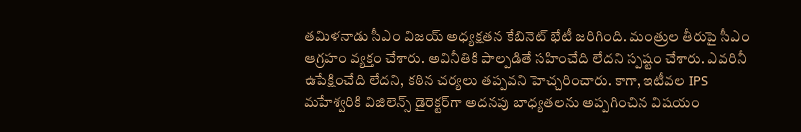తమిళనాడు సీఎం విజయ్ అధ్యక్షతన కేబినెట్ భేటీ జరిగింది. మంత్రుల తీరుపై సీఎం ఆగ్రహం వ్యక్తం చేశారు. అవినీతికి పాల్పడితే సహించేది లేదని స్పష్టం చేశారు. ఎవరినీ ఉపేక్షించేది లేదని, కఠిన చర్యలు తప్పవని హెచ్చరించారు. కాగా, ఇటీవల IPS మహేశ్వరికి విజిలెన్స్ డైరెక్టర్‌గా అదనపు బాధ్యతలను అప్పగించిన విషయం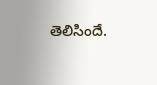తెలిసిందే.